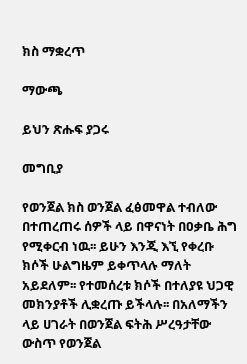ክስ ማቋረጥ

ማውጫ

ይህን ጽሑፍ ያጋሩ

መግቢያ

የወንጀል ክስ ወንጀል ፈፅመዋል ተብለው በተጠረጠሩ ሰዎች ላይ በዋናነት በዐቃቤ ሕግ የሚቀርብ ነዉ፡፡ ይሁን እንጂ እኚ የቀረቡ ክሶች ሁልግዜም ይቀጥላሉ ማለት አይደለም፡፡ የተመሰረቱ ክሶች በተለያዩ ህጋዊ መክንያቶች ሊቋረጡ ይችላሉ፡፡ በአለማችን ላይ ሀገራት በወንጀል ፍትሕ ሥረዓታቸው ውስጥ የወንጀል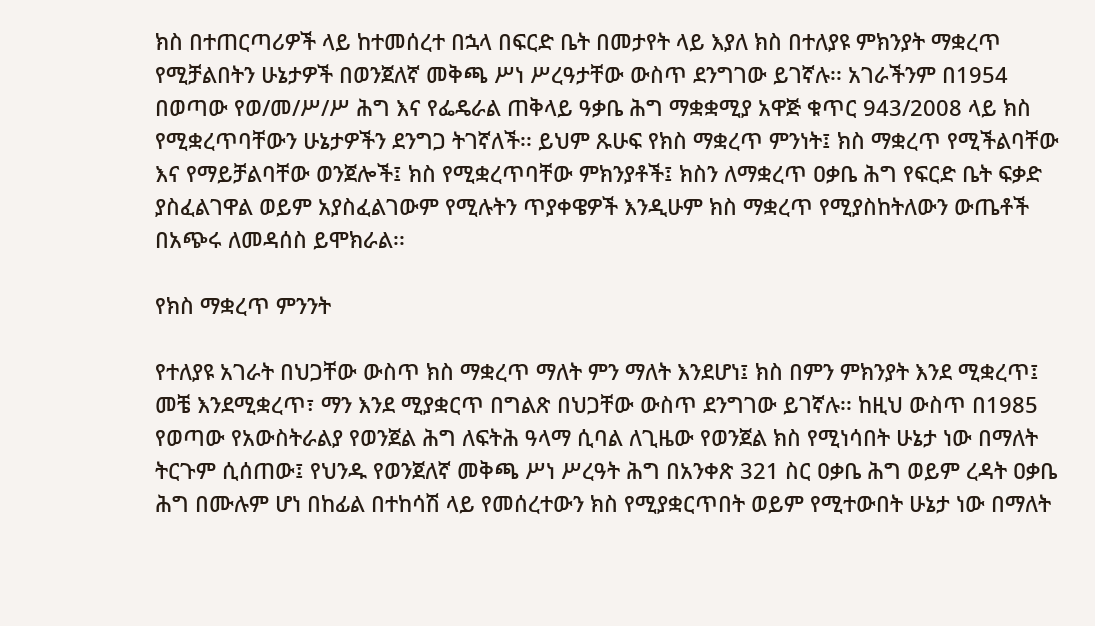ክስ በተጠርጣሪዎች ላይ ከተመሰረተ በኋላ በፍርድ ቤት በመታየት ላይ እያለ ክስ በተለያዩ ምክንያት ማቋረጥ የሚቻልበትን ሁኔታዎች በወንጀለኛ መቅጫ ሥነ ሥረዓታቸው ውስጥ ደንግገው ይገኛሉ፡፡ አገራችንም በ1954 በወጣው የወ/መ/ሥ/ሥ ሕግ እና የፌዴራል ጠቅላይ ዓቃቤ ሕግ ማቋቋሚያ አዋጅ ቁጥር 943/2008 ላይ ክስ የሚቋረጥባቸውን ሁኔታዎችን ደንግጋ ትገኛለች፡፡ ይህም ጹሁፍ የክስ ማቋረጥ ምንነት፤ ክስ ማቋረጥ የሚችልባቸው እና የማይቻልባቸው ወንጀሎች፤ ክስ የሚቋረጥባቸው ምክንያቶች፤ ክስን ለማቋረጥ ዐቃቤ ሕግ የፍርድ ቤት ፍቃድ ያስፈልገዋል ወይም አያስፈልገውም የሚሉትን ጥያቀዌዎች እንዲሁም ክስ ማቋረጥ የሚያስከትለውን ውጤቶች በአጭሩ ለመዳሰስ ይሞክራል፡፡

የክስ ማቋረጥ ምንንት

የተለያዩ አገራት በህጋቸው ውስጥ ክስ ማቋረጥ ማለት ምን ማለት እንደሆነ፤ ክስ በምን ምክንያት እንደ ሚቋረጥ፤ መቼ እንደሚቋረጥ፣ ማን እንደ ሚያቋርጥ በግልጽ በህጋቸው ውስጥ ደንግገው ይገኛሉ፡፡ ከዚህ ውስጥ በ1985 የወጣው የአውስትራልያ የወንጀል ሕግ ለፍትሕ ዓላማ ሲባል ለጊዜው የወንጀል ክስ የሚነሳበት ሁኔታ ነው በማለት ትርጉም ሲሰጠው፤ የህንዱ የወንጀለኛ መቅጫ ሥነ ሥረዓት ሕግ በአንቀጽ 321 ስር ዐቃቤ ሕግ ወይም ረዳት ዐቃቤ ሕግ በሙሉም ሆነ በከፊል በተከሳሽ ላይ የመሰረተውን ክስ የሚያቋርጥበት ወይም የሚተውበት ሁኔታ ነው በማለት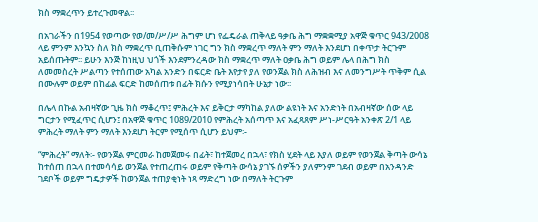ክስ ማቋረጥን ይተረጉመዋል፡፡

በአገራችን በ1954 የወጣው የወ/መ/ሥ/ሥ ሕግም ሆነ የፌዴራል ጠቅላይ ዓቃቤ ሕግ ማቋቋሚያ አዋጅ ቁጥር 943/2008 ላይ ምንም እንኳን ስለ ክስ ማቋረጥ ቢጠቅሱም ነገር ግን ክስ ማቋረጥ ማለት ምን ማለት እንደሆነ በቀጥታ ትርጉም አይሰጡትም፡፡ ይሁን እንጅ ከነዚህ ህጎች እንደምንረዳው ክስ ማቋረጥ ማለት ዐቃቤ ሕግ ወይም ሌላ በሕግ ክስ ለመመስረት ሥልጣን የተሰጠው አካል አንድን በፍርድ ቤት እየታየ ያለ የወንጀል ክስ ለሕዝብ እና ለመንግሥት ጥቅም ሲል በሙሉም ወይም በከፊል ፍርድ ከመሰጠቱ በፊት ክሱን የሚያነሳበት ሁኔታ ነው፡፡

በሌላ በኩል አብዛኛው ጊዜ ክስ ማቆረጥ፤ ምሕረት እና ይቅርታ ማካከል ያለው ልዩነት እና አንድነት በአብዛኛው ሰው ላይ ግርታን የሚፈጥር ሲሆን፤ በአዋጅ ቁጥር 1089/2010 የምሕረት አሰጣጥ እና አፈጻጸም ሥነ-ሥርዓት አንቀጽ 2/1 ላይ ምሕረት ማለት ምን ማለት እንደሆነ ትርም የሚሰጥ ሲሆን ይህም፡-

“ምሕረት” ማለት፡- የወንጀል ምርመራ ከመጀመሩ በፊት፣ ከተጀመረ በኋላ፣ የክስ ሂደት ላይ እያለ ወይም የወንጀል ቅጣት ውሳኔ ከተሰጠ በኋላ በተመሳሳይ ወንጀል የተጠረጠሩ ወይም የቅጣት ውሳኔ ያገኙ ሰዎችን ያለምንም ገደብ ወይም በአንዳንድ ገደቦች ወይም ግዴታዎች ከወንጀል ተጠያቂነት ነጻ ማድረግ ነው በማለት ትርጉም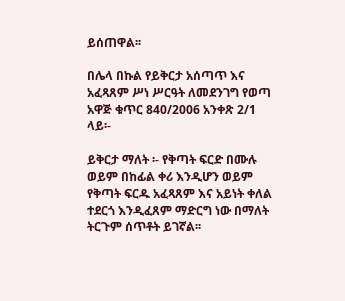ይሰጠዋል፡፡

በሌላ በኩል የይቅርታ አሰጣጥ እና አፈጻጸም ሥነ ሥርዓት ለመደንገግ የወጣ አዋጅ ቁጥር 840/2006 አንቀጽ 2/1 ላይ፡-

ይቅርታ ማለት ፡- የቅጣት ፍርድ በሙሉ ወይም በከፊል ቀሪ እንዲሆን ወይም የቅጣት ፍርዱ አፈጻጸም እና አይነት ቀለል ተደርጎ እንዲፈጸም ማድርግ ነው በማለት ትርጉም ሰጥቶት ይገኛል፡፡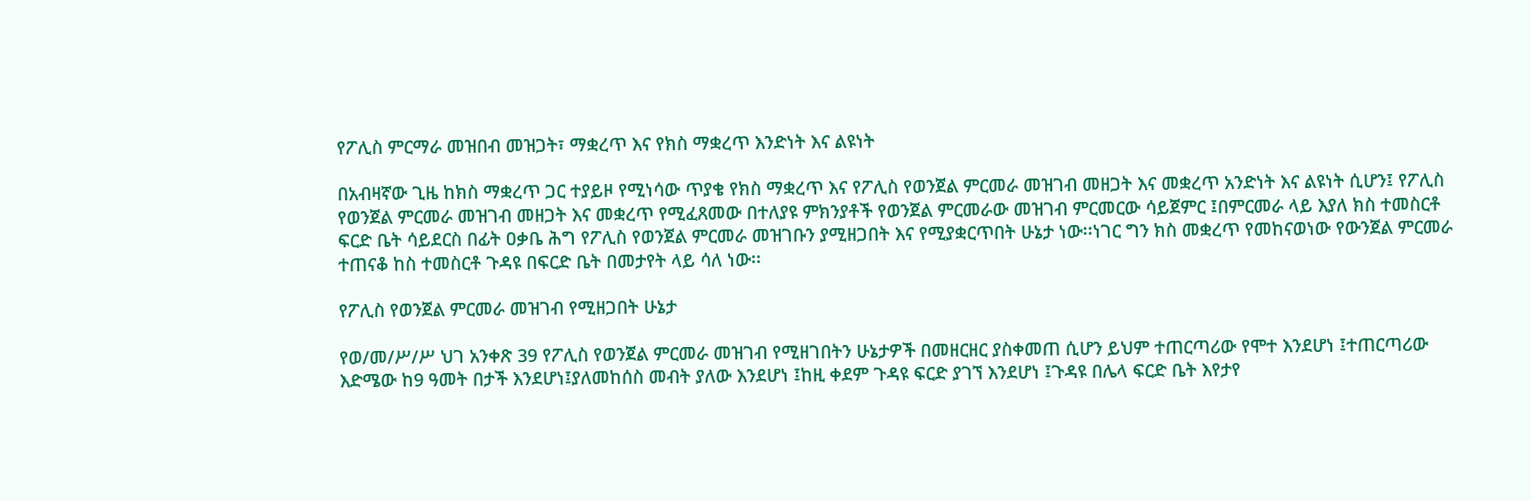የፖሊስ ምርማራ መዝበብ መዝጋት፣ ማቋረጥ እና የክስ ማቋረጥ እንድነት እና ልዩነት

በአብዛኛው ጊዜ ከክስ ማቋረጥ ጋር ተያይዞ የሚነሳው ጥያቄ የክስ ማቋረጥ እና የፖሊስ የወንጀል ምርመራ መዝገብ መዘጋት እና መቋረጥ አንድነት እና ልዩነት ሲሆን፤ የፖሊስ የወንጀል ምርመራ መዝገብ መዘጋት እና መቋረጥ የሚፈጸመው በተለያዩ ምክንያቶች የወንጀል ምርመራው መዝገብ ምርመርው ሳይጀምር ፤በምርመራ ላይ እያለ ክስ ተመስርቶ ፍርድ ቤት ሳይደርስ በፊት ዐቃቤ ሕግ የፖሊስ የወንጀል ምርመራ መዝገቡን ያሚዘጋበት እና የሚያቋርጥበት ሁኔታ ነው፡፡ነገር ግን ክስ መቋረጥ የመከናወነው የውንጀል ምርመራ ተጠናቆ ከስ ተመስርቶ ጉዳዩ በፍርድ ቤት በመታየት ላይ ሳለ ነው፡፡

የፖሊስ የወንጀል ምርመራ መዝገብ የሚዘጋበት ሁኔታ

የወ/መ/ሥ/ሥ ህገ አንቀጽ 39 የፖሊስ የወንጀል ምርመራ መዝገብ የሚዘገበትን ሁኔታዎች በመዘርዘር ያስቀመጠ ሲሆን ይህም ተጠርጣሪው የሞተ እንደሆነ ፤ተጠርጣሪው እድሜው ከ9 ዓመት በታች እንደሆነ፤ያለመከሰስ መብት ያለው እንደሆነ ፤ከዚ ቀደም ጉዳዩ ፍርድ ያገኘ እንደሆነ ፤ጉዳዩ በሌላ ፍርድ ቤት እየታየ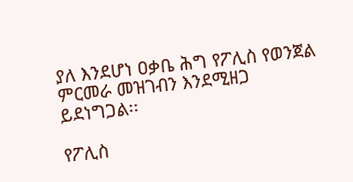ያለ እንደሆነ ዐቃቤ ሕግ የፖሊስ የወንጀል ምርመራ መዝገብን እንደሚዘጋ ይደነግጋል፡፡

የፖሊስ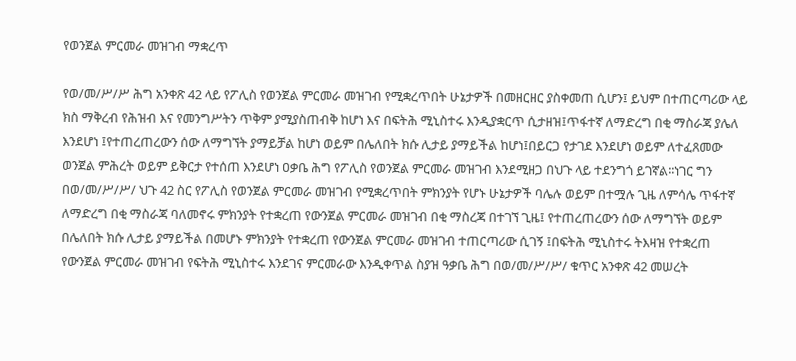የወንጀል ምርመራ መዝገብ ማቋረጥ

የወ/መ/ሥ/ሥ ሕግ አንቀጽ 42 ላይ የፖሊስ የወንጀል ምርመራ መዝገብ የሚቋረጥበት ሁኔታዎች በመዘርዘር ያስቀመጠ ሲሆን፤ ይህም በተጠርጣሪው ላይ ክስ ማቅረብ የሕዝብ እና የመንግሥትን ጥቅም ያሚያስጠብቅ ከሆነ እና በፍትሕ ሚኒስተሩ እንዲያቋርጥ ሲታዘዝ፤ጥፋተኛ ለማድረግ በቂ ማስራጃ ያሌለ እንደሆነ ፤የተጠረጠረውን ሰው ለማግኘት ያማይቻል ከሆነ ወይም በሌለበት ክሱ ሊታይ ያማይችል ከሆነ፤በይርጋ የታገደ እንደሆነ ወይም ለተፈጸመው ወንጀል ምሕረት ወይም ይቅርታ የተሰጠ እንደሆነ ዐቃቤ ሕግ የፖሊስ የወንጀል ምርመራ መዝገብ እንደሚዘጋ በህጉ ላይ ተደንግጎ ይገኛል፡፡ነገር ግን በወ/መ/ሥ/ሥ/ ህጉ 42 ስር የፖሊስ የወንጀል ምርመራ መዝገብ የሚቋረጥበት ምክንያት የሆኑ ሁኔታዎች ባሌሉ ወይም በተሟሉ ጊዜ ለምሳሌ ጥፋተኛ ለማድረግ በቂ ማስራጃ ባለመኖሩ ምክንያት የተቋረጠ የውንጀል ምርመራ መዝገብ በቂ ማስረጃ በተገኘ ጊዜ፤ የተጠረጠረውን ሰው ለማግኘት ወይም በሌለበት ክሱ ሊታይ ያማይችል በመሆኑ ምክንያት የተቋረጠ የውንጀል ምርመራ መዝገብ ተጠርጣሪው ሲገኝ ፤በፍትሕ ሚኒስተሩ ትእዛዝ የተቋረጠ የውንጀል ምርመራ መዝገብ የፍትሕ ሚኒስተሩ እንደገና ምርመራው እንዲቀጥል ስያዝ ዓቃቤ ሕግ በወ/መ/ሥ/ሥ/ ቁጥር አንቀጽ 42 መሠረት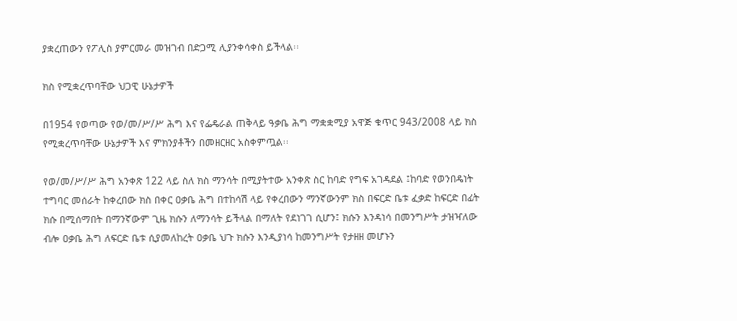ያቋረጠውን የፖሊስ ያምርመራ መዝገብ በድጋሚ ሊያንቀሳቀስ ይችላል፡፡

ክስ የሚቋረጥባቸው ህጋዊ ሁኔታዎች

በ1954 የወጣው የወ/መ/ሥ/ሥ ሕግ እና የፌዴራል ጠቅላይ ዓቃቤ ሕግ ማቋቋሚያ አዋጅ ቁጥር 943/2008 ላይ ክስ የሚቋረጥባቸው ሁኔታዎች እና ምክንያቶችን በመዘርዘር አስቀምጧል፡፡

የወ/መ/ሥ/ሥ ሕግ አንቀጽ 122 ላይ ስለ ክስ ማንሳት በሚያትተው አንቀጽ ስር ከባድ የግፍ አገዳደል ፤ከባድ የወንበዴነት ተግባር መሰራት ከቀረበው ክስ በቀር ዐቃቤ ሕግ በተከሳሽ ላይ የቀረበውን ማንኛውንም ክስ በፍርድ ቤቱ ፈቃድ ከፍርድ በፊት ክሱ በሚሰማበት በማንኛውም ጊዜ ክሱን ለማንሳት ይችላል በማለት የደነገገ ሲሆን፤ ክሱን እንዳነሳ በመንግሥት ታዝዣለው ብሎ ዐቃቤ ሕግ ለፍርድ ቤቱ ሲያመለከረት ዐቃቤ ህጉ ክሱን እንዲያነሳ ከመንግሥት የታዘዘ መሆኑን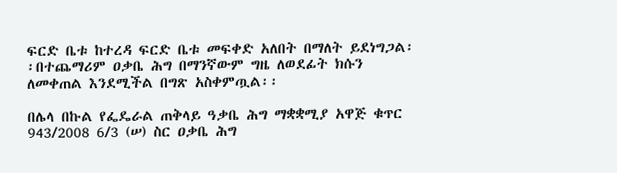ፍርድ ቤቱ ከተረዳ ፍርድ ቤቱ መፍቀድ አለበት በማለት ይደነግጋል፡፡በተጨማሪም ዐቃቤ ሕግ በማንኛውም ግዜ ለወደፊት ክሱን ለመቀጠል እንደሚችል በግጽ አስቀምጧል፡፡

በሌላ በኩል የፌዴራል ጠቅላይ ዓቃቤ ሕግ ማቋቋሚያ አዋጅ ቁጥር 943/2008 6/3 (ሠ) ስር ዐቃቤ ሕግ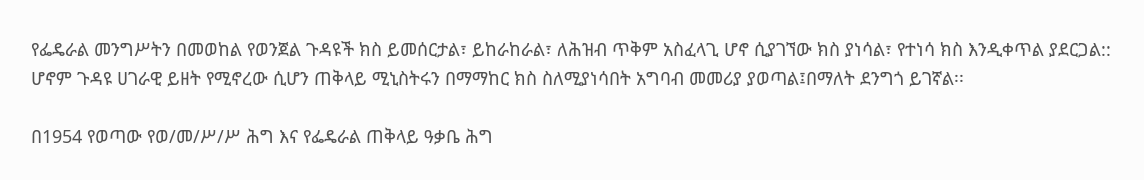የፌዴራል መንግሥትን በመወከል የወንጀል ጉዳዩች ክስ ይመሰርታል፣ ይከራከራል፣ ለሕዝብ ጥቅም አስፈላጊ ሆኖ ሲያገኘው ክስ ያነሳል፣ የተነሳ ክስ እንዲቀጥል ያደርጋል:: ሆኖም ጉዳዩ ሀገራዊ ይዘት የሚኖረው ሲሆን ጠቅላይ ሚኒስትሩን በማማከር ክስ ስለሚያነሳበት አግባብ መመሪያ ያወጣል፤በማለት ደንግጎ ይገኛል፡፡

በ1954 የወጣው የወ/መ/ሥ/ሥ ሕግ እና የፌዴራል ጠቅላይ ዓቃቤ ሕግ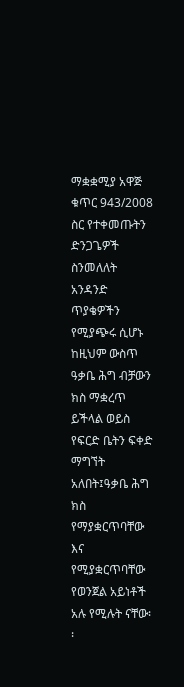ማቋቋሚያ አዋጅ ቁጥር 943/2008 ስር የተቀመጡትን ድንጋጌዎች ስንመለለት አንዳንድ ጥያቄዎችን የሚያጭሩ ሲሆኑ ከዚህም ውስጥ ዓቃቤ ሕግ ብቻውን ክስ ማቋረጥ ይችላል ወይስ የፍርድ ቤትን ፍቀድ ማግኘት አለበት፤ዓቃቤ ሕግ ክስ የማያቋርጥባቸው እና የሚያቋርጥባቸው የወንጀል አይነቶች አሉ የሚሉት ናቸው፡፡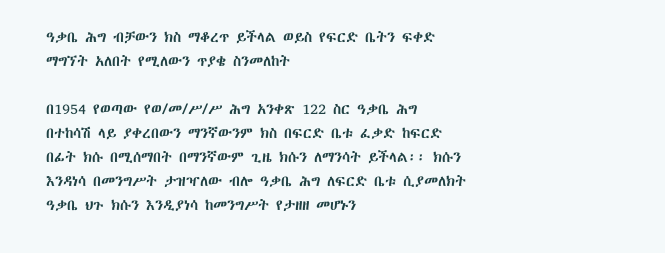ዓቃቤ ሕግ ብቻውን ክስ ማቆረጥ ይችላል ወይስ የፍርድ ቤትን ፍቀድ ማግኘት አለበት የሚለውን ጥያቄ ስንመለከት

በ1954 የወጣው የወ/መ/ሥ/ሥ ሕግ አንቀጽ 122 ስር ዓቃቤ ሕግ በተከሳሽ ላይ ያቀረበውን ማንኛውንም ክስ በፍርድ ቤቱ ፈቃድ ከፍርድ በፊት ክሱ በሚሰማበት በማንኛውም ጊዜ ክሱን ለማንሳት ይችላል፡፡ ክሱን እንዳነሳ በመንግሥት ታዝዣለው ብሎ ዓቃቤ ሕግ ለፍርድ ቤቱ ሲያመለክት ዓቃቤ ህጉ ክሱን እንዲያነሳ ከመንግሥት የታዘዘ መሆኑን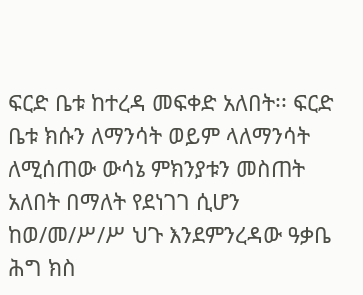ፍርድ ቤቱ ከተረዳ መፍቀድ አለበት፡፡ ፍርድ ቤቱ ክሱን ለማንሳት ወይም ላለማንሳት ለሚሰጠው ውሳኔ ምክንያቱን መስጠት አለበት በማለት የደነገገ ሲሆን ከወ/መ/ሥ/ሥ ህጉ እንደምንረዳው ዓቃቤ ሕግ ክስ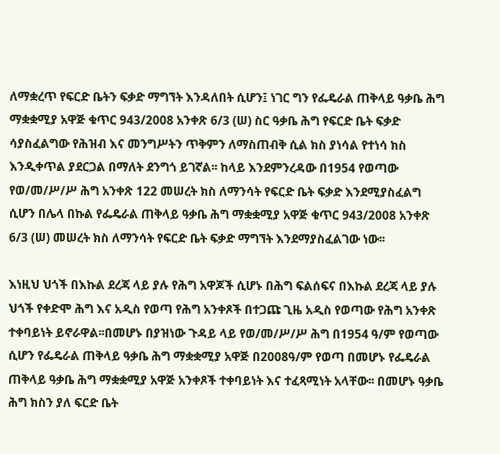ለማቋረጥ የፍርድ ቤትን ፍቃድ ማግኘት እንዳለበት ሲሆን፤ ነገር ግን የፌዴራል ጠቅላይ ዓቃቤ ሕግ ማቋቋሚያ አዋጅ ቁጥር 943/2008 አንቀጽ 6/3 (ሠ) ስር ዓቃቤ ሕግ የፍርድ ቤት ፍቃድ ሳያስፈልግው የሕዝብ እና መንግሥትን ጥቅምን ለማስጠብቅ ሲል ክስ ያነሳል የተነሳ ክስ እንዲቀጥል ያደርጋል በማለት ደንግጎ ይገኛል፡፡ ከላይ እንደምንረዳው በ1954 የወጣው የወ/መ/ሥ/ሥ ሕግ አንቀጽ 122 መሠረት ክስ ለማንሳት የፍርድ ቤት ፍቃድ እንደሚያስፈልግ ሲሆን በሌላ በኩል የፌዴራል ጠቅላይ ዓቃቤ ሕግ ማቋቋሚያ አዋጅ ቁጥር 943/2008 አንቀጽ 6/3 (ሠ) መሠረት ክስ ለማንሳት የፍርድ ቤት ፍቃድ ማግኘት እንደማያስፈልገው ነው፡፡

እነዚህ ህጎች በእኩል ደረጃ ላይ ያሉ የሕግ አዋጆች ሲሆኑ በሕግ ፍልሰፍና በእኩል ደረጃ ላይ ያሉ ህጎች የቀድሞ ሕግ እና አዲስ የወጣ የሕግ አንቀጾች በተጋጩ ጊዜ አዲስ የወጣው የሕግ አንቀጽ ተቀባይነት ይኖራዋል፡፡በመሆኑ በያዝነው ጉዳይ ላይ የወ/መ/ሥ/ሥ ሕግ በ1954 ዓ/ም የወጣው ሲሆን የፌዴራል ጠቅላይ ዓቃቤ ሕግ ማቋቋሚያ አዋጅ በ2008ዓ/ም የወጣ በመሆኑ የፌዴራል ጠቅላይ ዓቃቤ ሕግ ማቋቋሚያ አዋጅ አንቀጾች ተቀባይነት እና ተፈጻሚነት አላቸው፡፡ በመሆኑ ዓቃቤ ሕግ ክስን ያለ ፍርድ ቤት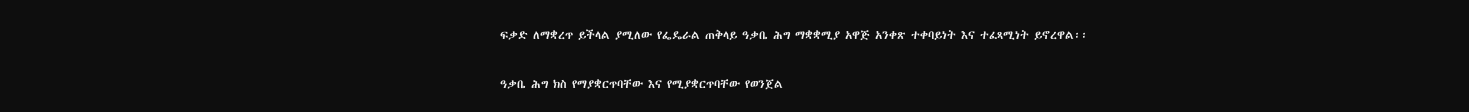ፍቃድ ለማቋረጥ ይችላል ያሚለው የፌዴራል ጠቅላይ ዓቃቤ ሕግ ማቋቋሚያ አዋጅ አንቀጽ ተቀባይነት እና ተፈጻሚነት ይኖረዋል፡፡

ዓቃቤ ሕግ ክስ የማያቋርጥባቸው እና የሚያቋርጥባቸው የወንጀል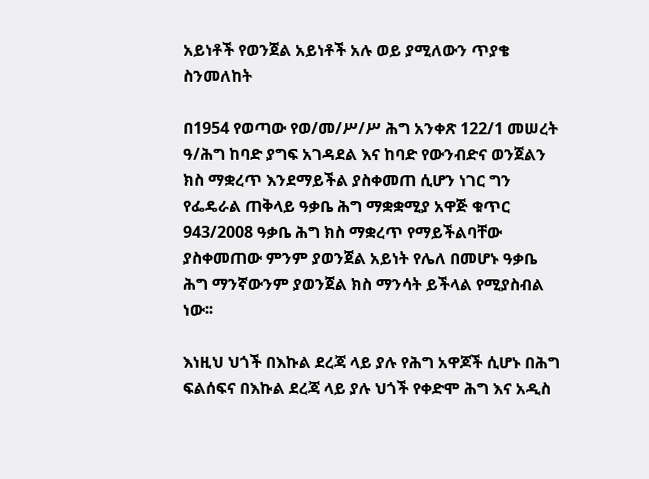አይነቶች የወንጀል አይነቶች አሉ ወይ ያሚለውን ጥያቄ ስንመለከት

በ1954 የወጣው የወ/መ/ሥ/ሥ ሕግ አንቀጽ 122/1 መሠረት ዓ/ሕግ ከባድ ያግፍ አገዳደል እና ከባድ የውንብድና ወንጀልን ክስ ማቋረጥ እንደማይችል ያስቀመጠ ሲሆን ነገር ግን የፌዴራል ጠቅላይ ዓቃቤ ሕግ ማቋቋሚያ አዋጅ ቁጥር 943/2008 ዓቃቤ ሕግ ክስ ማቋረጥ የማይችልባቸው ያስቀመጠው ምንም ያወንጀል አይነት የሌለ በመሆኑ ዓቃቤ ሕግ ማንኛውንም ያወንጀል ክስ ማንሳት ይችላል የሚያስብል ነው፡፡

እነዚህ ህጎች በእኩል ደረጃ ላይ ያሉ የሕግ አዋጆች ሲሆኑ በሕግ ፍልሰፍና በእኩል ደረጃ ላይ ያሉ ህጎች የቀድሞ ሕግ እና አዲስ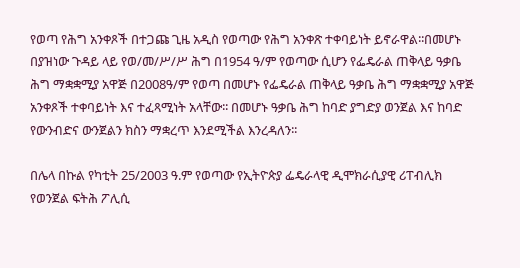የወጣ የሕግ አንቀጾች በተጋጩ ጊዜ አዲስ የወጣው የሕግ አንቀጽ ተቀባይነት ይኖራዋል፡፡በመሆኑ በያዝነው ጉዳይ ላይ የወ/መ/ሥ/ሥ ሕግ በ1954 ዓ/ም የወጣው ሲሆን የፌዴራል ጠቅላይ ዓቃቤ ሕግ ማቋቋሚያ አዋጅ በ2008ዓ/ም የወጣ በመሆኑ የፌዴራል ጠቅላይ ዓቃቤ ሕግ ማቋቋሚያ አዋጅ አንቀጾች ተቀባይነት እና ተፈጻሚነት አላቸው፡፡ በመሆኑ ዓቃቤ ሕግ ከባድ ያግድያ ወንጀል እና ከባድ የውንብድና ውንጀልን ክስን ማቋረጥ እንደሚችል እንረዳለን፡፡

በሌላ በኩል የካቲት 25/2003 ዓ.ም የወጣው የኢትዮጵያ ፌዴራላዊ ዲሞክራሲያዊ ሪፐብሊክ የወንጀል ፍትሕ ፖሊሲ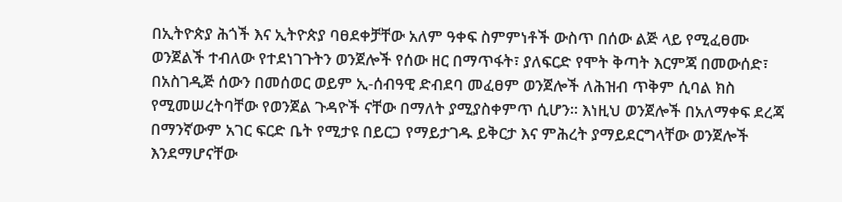በኢትዮጵያ ሕጎች እና ኢትዮጵያ ባፀደቀቻቸው አለም ዓቀፍ ስምምነቶች ውስጥ በሰው ልጅ ላይ የሚፈፀሙ ወንጀልች ተብለው የተደነገጉትን ወንጀሎች የሰው ዘር በማጥፋት፣ ያለፍርድ የሞት ቅጣት እርምጃ በመውሰድ፣ በአስገዲጅ ሰውን በመሰወር ወይም ኢ-ሰብዓዊ ድብደባ መፈፀም ወንጀሎች ለሕዝብ ጥቅም ሲባል ክስ የሚመሠረትባቸው የወንጀል ጉዳዮች ናቸው በማለት ያሚያስቀምጥ ሲሆን፡፡ እነዚህ ወንጀሎች በአለማቀፍ ደረጃ በማንኛውም አገር ፍርድ ቤት የሚታዩ በይርጋ የማይታገዱ ይቅርታ እና ምሕረት ያማይደርግላቸው ወንጀሎች እንደማሆናቸው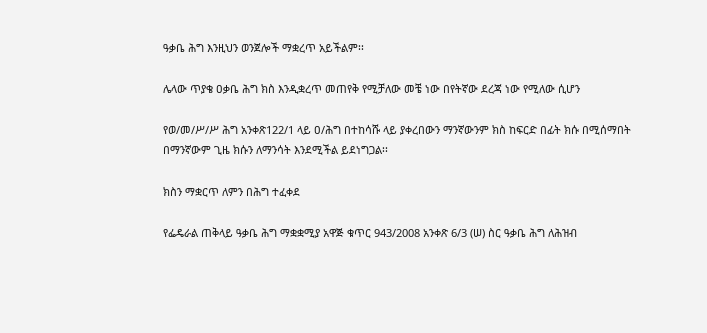ዓቃቤ ሕግ እንዚህን ወንጀሎች ማቋረጥ አይችልም፡፡

ሌላው ጥያቄ ዐቃቤ ሕግ ክስ እንዲቋረጥ መጠየቅ የሚቻለው መቼ ነው በየትኛው ደረጃ ነው የሚለው ሲሆን

የወ/መ/ሥ/ሥ ሕግ አንቀጽ122/1 ላይ ዐ/ሕግ በተከሳሹ ላይ ያቀረበውን ማንኛውንም ክስ ከፍርድ በፊት ክሱ በሚሰማበት በማንኛውም ጊዜ ክሱን ለማንሳት እንደሚችል ይደነግጋል፡፡

ክስን ማቋርጥ ለምን በሕግ ተፈቀደ

የፌዴራል ጠቅላይ ዓቃቤ ሕግ ማቋቋሚያ አዋጅ ቁጥር 943/2008 አንቀጽ 6/3 (ሠ) ስር ዓቃቤ ሕግ ለሕዝብ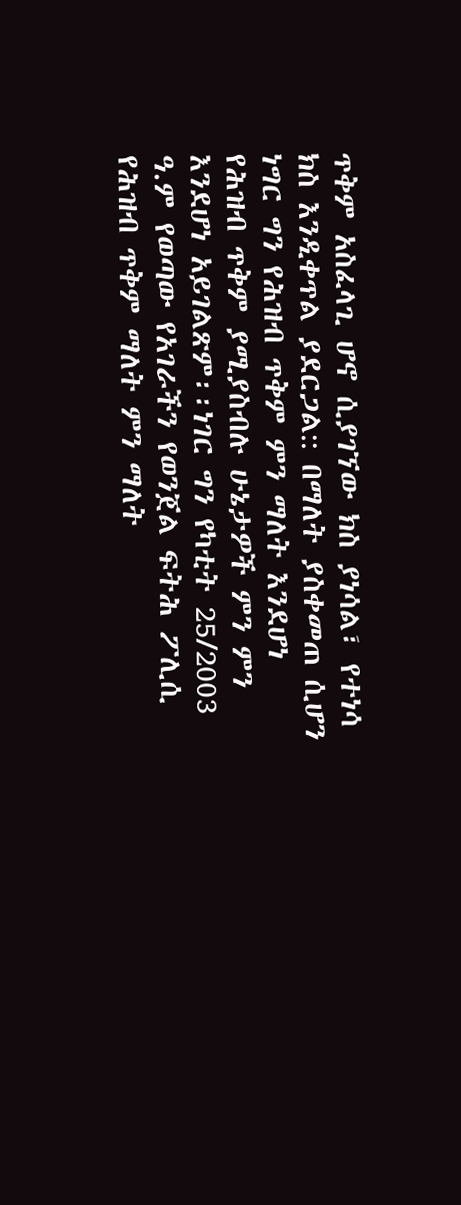ጥቅም አስፈላጊ ሆኖ ሲያገኘው ክስ ያነሳል፣ የተነሳ ክስ እንዲቀጥል ያደርጋል:: በማለት ያስቀመጠ ሲሆን ነግር ግን የሕዝብ ጥቅም ምን ማለት እንደሆነ የሕዝብ ጥቅም ያሚያስብሉ ሁኔታዎች ምን ምን እንደሆነ አይገልጽም፡፡ነገር ግን የካቲት 25/2003 ዓ.ም የወጣው የአገራችን የወንጀል ፍትሕ ፖሊሲ የሕዝብ ጥቅም ማለት ምን ማለት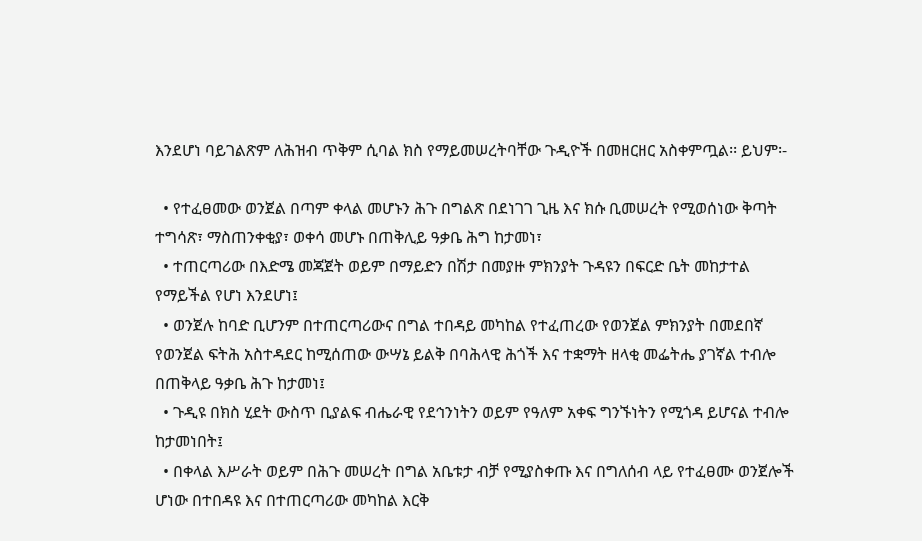እንደሆነ ባይገልጽም ለሕዝብ ጥቅም ሲባል ክስ የማይመሠረትባቸው ጉዲዮች በመዘርዘር አስቀምጧል፡፡ ይህም፡-

  • የተፈፀመው ወንጀል በጣም ቀላል መሆኑን ሕጉ በግልጽ በደነገገ ጊዜ እና ክሱ ቢመሠረት የሚወሰነው ቅጣት ተግሳጽ፣ ማስጠንቀቂያ፣ ወቀሳ መሆኑ በጠቅሊይ ዓቃቤ ሕግ ከታመነ፣
  • ተጠርጣሪው በእድሜ መጃጀት ወይም በማይድን በሽታ በመያዙ ምክንያት ጉዳዩን በፍርድ ቤት መከታተል የማይችል የሆነ እንደሆነ፤
  • ወንጀሉ ከባድ ቢሆንም በተጠርጣሪውና በግል ተበዳይ መካከል የተፈጠረው የወንጀል ምክንያት በመደበኛ የወንጀል ፍትሕ አስተዳደር ከሚሰጠው ውሣኔ ይልቅ በባሕላዊ ሕጎች እና ተቋማት ዘላቂ መፌትሔ ያገኛል ተብሎ በጠቅላይ ዓቃቤ ሕጉ ከታመነ፤
  • ጉዲዩ በክስ ሂደት ውስጥ ቢያልፍ ብሔራዊ የደኅንነትን ወይም የዓለም አቀፍ ግንኙነትን የሚጎዳ ይሆናል ተብሎ ከታመነበት፤
  • በቀላል እሥራት ወይም በሕጉ መሠረት በግል አቤቱታ ብቻ የሚያስቀጡ እና በግለሰብ ላይ የተፈፀሙ ወንጀሎች ሆነው በተበዳዩ እና በተጠርጣሪው መካከል እርቅ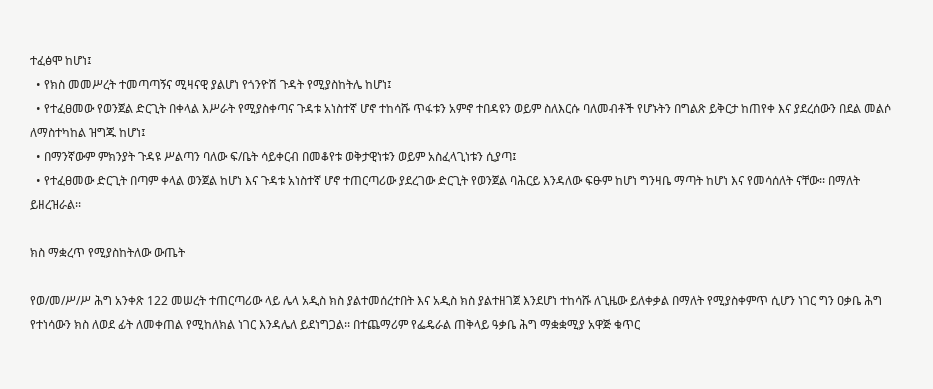ተፈፅሞ ከሆነ፤
  • የክስ መመሥረት ተመጣጣኝና ሚዛናዊ ያልሆነ የጎንዮሽ ጉዳት የሚያስከትሌ ከሆነ፤
  • የተፈፀመው የወንጀል ድርጊት በቀላል እሥራት የሚያስቀጣና ጉዳቱ አነስተኛ ሆኖ ተከሳሹ ጥፋቱን አምኖ ተበዳዩን ወይም ስለእርሱ ባለመብቶች የሆኑትን በግልጽ ይቅርታ ከጠየቀ እና ያደረሰውን በደል መልሶ ለማስተካከል ዝግጁ ከሆነ፤
  • በማንኛውም ምክንያት ጉዳዩ ሥልጣን ባለው ፍ/ቤት ሳይቀርብ በመቆየቱ ወቅታዊነቱን ወይም አስፈላጊነቱን ሲያጣ፤
  • የተፈፀመው ድርጊት በጣም ቀላል ወንጀል ከሆነ እና ጉዳቱ አነስተኛ ሆኖ ተጠርጣሪው ያደረገው ድርጊት የወንጀል ባሕርይ እንዳለው ፍፁም ከሆነ ግንዛቤ ማጣት ከሆነ እና የመሳሰለት ናቸው፡፡ በማለት ይዘረዝራል፡፡

ክስ ማቋረጥ የሚያስከትለው ውጤት

የወ/መ/ሥ/ሥ ሕግ አንቀጽ 122 መሠረት ተጠርጣሪው ላይ ሌላ አዲስ ክስ ያልተመሰረተበት እና አዲስ ክስ ያልተዘገጀ እንደሆነ ተከሳሹ ለጊዜው ይለቀቃል በማለት የሚያስቀምጥ ሲሆን ነገር ግን ዐቃቤ ሕግ የተነሳውን ክስ ለወደ ፊት ለመቀጠል የሚከለክል ነገር እንዳሌለ ይደነግጋል፡፡ በተጨማሪም የፌዴራል ጠቅላይ ዓቃቤ ሕግ ማቋቋሚያ አዋጅ ቁጥር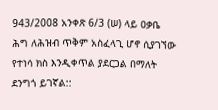943/2008 አንቀጽ 6/3 (ሠ) ላይ ዐቃቤ ሕግ ለሕዝብ ጥቅም አስፈላጊ ሆኖ ሲያገኘው የተነሳ ክስ እንዲቀጥል ያደርጋል በማለት ደንግጎ ይገኛል::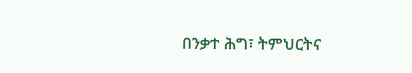በንቃተ ሕግ፣ ትምህርትና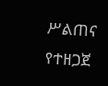ሥልጠና የተዘጋጀ